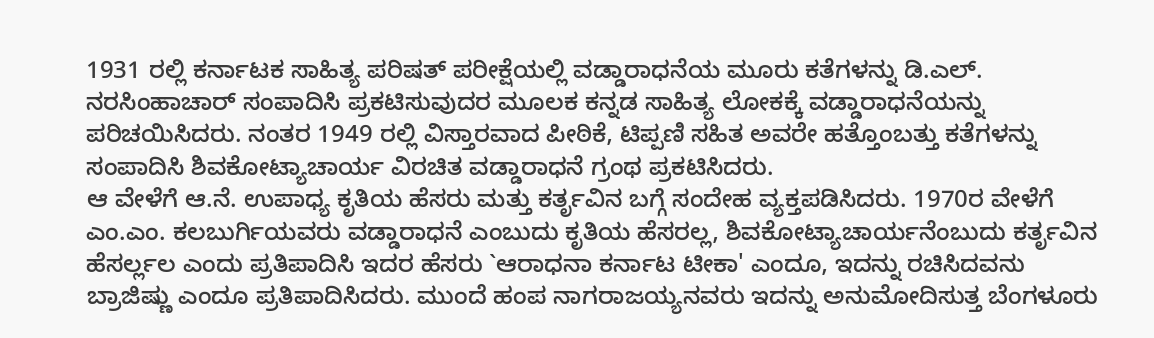1931 ರಲ್ಲಿ ಕರ್ನಾಟಕ ಸಾಹಿತ್ಯ ಪರಿಷತ್ ಪರೀಕ್ಷೆಯಲ್ಲಿ ವಡ್ಡಾರಾಧನೆಯ ಮೂರು ಕತೆಗಳನ್ನು ಡಿ.ಎಲ್. ನರಸಿಂಹಾಚಾರ್ ಸಂಪಾದಿಸಿ ಪ್ರಕಟಿಸುವುದರ ಮೂಲಕ ಕನ್ನಡ ಸಾಹಿತ್ಯ ಲೋಕಕ್ಕೆ ವಡ್ಡಾರಾಧನೆಯನ್ನು ಪರಿಚಯಿಸಿದರು. ನಂತರ 1949 ರಲ್ಲಿ ವಿಸ್ತಾರವಾದ ಪೀಠಿಕೆ, ಟಿಪ್ಪಣಿ ಸಹಿತ ಅವರೇ ಹತ್ತೊಂಬತ್ತು ಕತೆಗಳನ್ನು ಸಂಪಾದಿಸಿ ಶಿವಕೋಟ್ಯಾಚಾರ್ಯ ವಿರಚಿತ ವಡ್ಡಾರಾಧನೆ ಗ್ರಂಥ ಪ್ರಕಟಿಸಿದರು.
ಆ ವೇಳೆಗೆ ಆ.ನೆ. ಉಪಾಧ್ಯ ಕೃತಿಯ ಹೆಸರು ಮತ್ತು ಕರ್ತೃವಿನ ಬಗ್ಗೆ ಸಂದೇಹ ವ್ಯಕ್ತಪಡಿಸಿದರು. 1970ರ ವೇಳೆಗೆ ಎಂ.ಎಂ. ಕಲಬುರ್ಗಿಯವರು ವಡ್ಡಾರಾಧನೆ ಎಂಬುದು ಕೃತಿಯ ಹೆಸರಲ್ಲ, ಶಿವಕೋಟ್ಯಾಚಾರ್ಯನೆಂಬುದು ಕರ್ತೃವಿನ ಹೆಸರ್ಲ್ಲಲ ಎಂದು ಪ್ರತಿಪಾದಿಸಿ ಇದರ ಹೆಸರು `ಆರಾಧನಾ ಕರ್ನಾಟ ಟೀಕಾ' ಎಂದೂ, ಇದನ್ನು ರಚಿಸಿದವನು ಬ್ರಾಜಿಷ್ಣು ಎಂದೂ ಪ್ರತಿಪಾದಿಸಿದರು. ಮುಂದೆ ಹಂಪ ನಾಗರಾಜಯ್ಯನವರು ಇದನ್ನು ಅನುಮೋದಿಸುತ್ತ ಬೆಂಗಳೂರು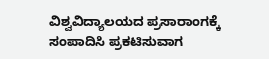ವಿಶ್ವವಿದ್ಯಾಲಯದ ಪ್ರಸಾರಾಂಗಕ್ಕೆ ಸಂಪಾದಿಸಿ ಪ್ರಕಟಿಸುವಾಗ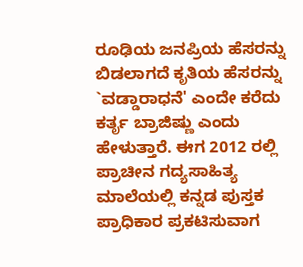ರೂಢಿಯ ಜನಪ್ರಿಯ ಹೆಸರನ್ನು ಬಿಡಲಾಗದೆ ಕೃತಿಯ ಹೆಸರನ್ನು `ವಡ್ಡಾರಾಧನೆ' ಎಂದೇ ಕರೆದು ಕರ್ತೃ ಬ್ರಾಜಿಷ್ಣು ಎಂದು ಹೇಳುತ್ತಾರೆ. ಈಗ 2012 ರಲ್ಲಿ ಪ್ರಾಚೀನ ಗದ್ಯಸಾಹಿತ್ಯ ಮಾಲೆಯಲ್ಲಿ ಕನ್ನಡ ಪುಸ್ತಕ ಪ್ರಾಧಿಕಾರ ಪ್ರಕಟಿಸುವಾಗ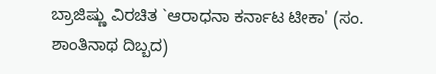ಬ್ರಾಜಿಷ್ಣು ವಿರಚಿತ `ಆರಾಧನಾ ಕರ್ನಾಟ ಟೀಕಾ' (ಸಂ. ಶಾಂತಿನಾಥ ದಿಬ್ಬದ)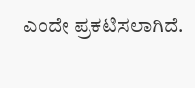ಎಂದೇ ಪ್ರಕಟಿಸಲಾಗಿದೆ.